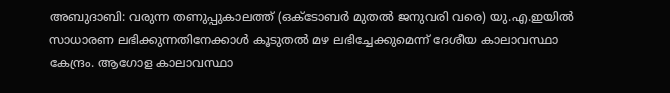അബുദാബി: വരുന്ന തണുപ്പുകാലത്ത് (ഒക്ടോബർ മുതൽ ജനുവരി വരെ) യു.എ.ഇയിൽ സാധാരണ ലഭിക്കുന്നതിനേക്കാൾ കൂടുതൽ മഴ ലഭിച്ചേക്കുമെന്ന് ദേശീയ കാലാവസ്ഥാ കേന്ദ്രം. ആഗോള കാലാവസ്ഥാ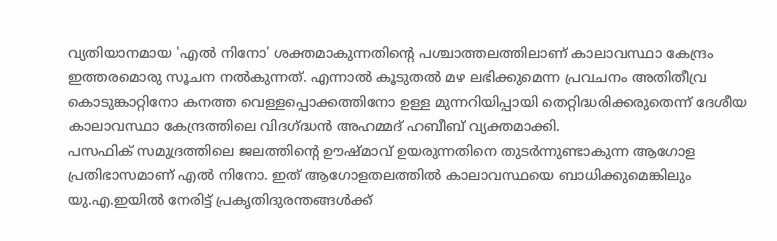വ്യതിയാനമായ 'എൽ നിനോ' ശക്തമാകുന്നതിന്റെ പശ്ചാത്തലത്തിലാണ് കാലാവസ്ഥാ കേന്ദ്രം ഇത്തരമൊരു സൂചന നൽകുന്നത്. എന്നാൽ കൂടുതൽ മഴ ലഭിക്കുമെന്ന പ്രവചനം അതിതീവ്ര കൊടുങ്കാറ്റിനോ കനത്ത വെള്ളപ്പൊക്കത്തിനോ ഉള്ള മുന്നറിയിപ്പായി തെറ്റിദ്ധരിക്കരുതെന്ന് ദേശീയ കാലാവസ്ഥാ കേന്ദ്രത്തിലെ വിദഗ്ദ്ധൻ അഹമ്മദ് ഹബീബ് വ്യക്തമാക്കി.
പസഫിക് സമുദ്രത്തിലെ ജലത്തിന്റെ ഊഷ്മാവ് ഉയരുന്നതിനെ തുടർന്നുണ്ടാകുന്ന ആഗോള പ്രതിഭാസമാണ് എൽ നിനോ. ഇത് ആഗോളതലത്തിൽ കാലാവസ്ഥയെ ബാധിക്കുമെങ്കിലും യു.എ.ഇയിൽ നേരിട്ട് പ്രകൃതിദുരന്തങ്ങൾക്ക്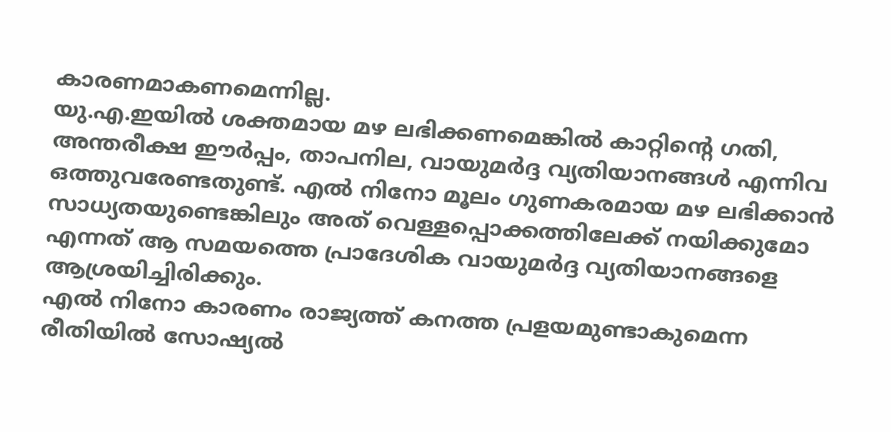കാരണമാകണമെന്നില്ല.
യു.എ.ഇയിൽ ശക്തമായ മഴ ലഭിക്കണമെങ്കിൽ കാറ്റിന്റെ ഗതി, അന്തരീക്ഷ ഈർപ്പം, താപനില, വായുമർദ്ദ വ്യതിയാനങ്ങൾ എന്നിവ ഒത്തുവരേണ്ടതുണ്ട്. എൽ നിനോ മൂലം ഗുണകരമായ മഴ ലഭിക്കാൻ സാധ്യതയുണ്ടെങ്കിലും അത് വെള്ളപ്പൊക്കത്തിലേക്ക് നയിക്കുമോ എന്നത് ആ സമയത്തെ പ്രാദേശിക വായുമർദ്ദ വ്യതിയാനങ്ങളെ ആശ്രയിച്ചിരിക്കും.
എൽ നിനോ കാരണം രാജ്യത്ത് കനത്ത പ്രളയമുണ്ടാകുമെന്ന രീതിയിൽ സോഷ്യൽ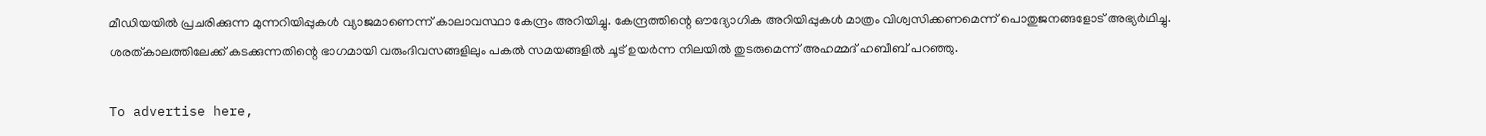മീഡിയയിൽ പ്രചരിക്കുന്ന മുന്നറിയിപ്പുകൾ വ്യാജമാണെന്ന് കാലാവസ്ഥാ കേന്ദ്രം അറിയിച്ചു. കേന്ദ്രത്തിന്റെ ഔദ്യോഗിക അറിയിപ്പുകൾ മാത്രം വിശ്വസിക്കണമെന്ന് പൊതുജനങ്ങളോട് അഭ്യർഥിച്ചു.
ശരത്കാലത്തിലേക്ക് കടക്കുന്നതിന്റെ ഭാഗമായി വരുംദിവസങ്ങളിലും പകൽ സമയങ്ങളിൽ ചൂട് ഉയർന്ന നിലയിൽ തുടരുമെന്ന് അഹമ്മദ് ഹബീബ് പറഞ്ഞു.

To advertise here,